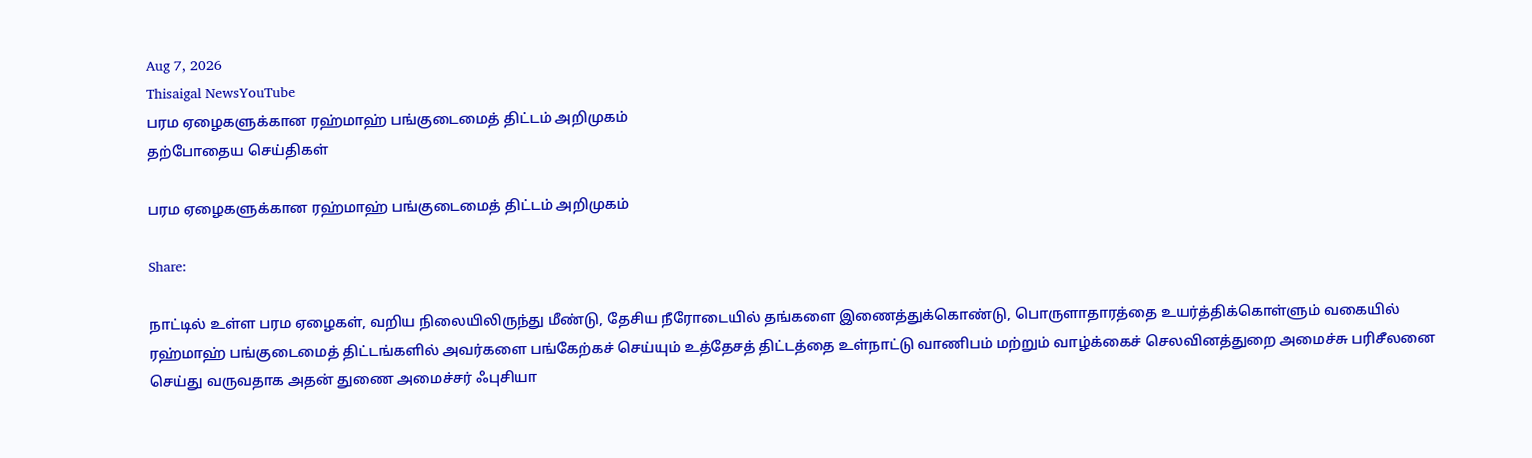Aug 7, 2026
Thisaigal NewsYouTube
பரம ஏழைகளுக்கான ரஹ்மாஹ் பங்குடைமைத் திட்டம் அறிமுகம்
தற்போதைய செய்திகள்

பரம ஏழைகளுக்கான ரஹ்மாஹ் பங்குடைமைத் திட்டம் அறிமுகம்

Share:

நாட்டில் உள்ள பரம ஏழைகள், வறிய நிலையிலிருந்து மீண்டு, தேசிய நீரோடையில் தங்களை இணைத்துக்கொண்டு, பொருளாதாரத்தை உயர்த்திக்கொள்ளும் வகையில் ரஹ்மாஹ் பங்குடைமைத் திட்டங்களில் அவர்களை பங்கேற்கச் செய்யும் உத்தேசத் திட்டத்தை உள்நாட்டு வாணிபம் மற்றும் வாழ்க்கைச் செலவினத்துறை அமைச்சு பரிசீலனை செய்து வருவதாக அதன் துணை அமைச்சர் ஃபுசியா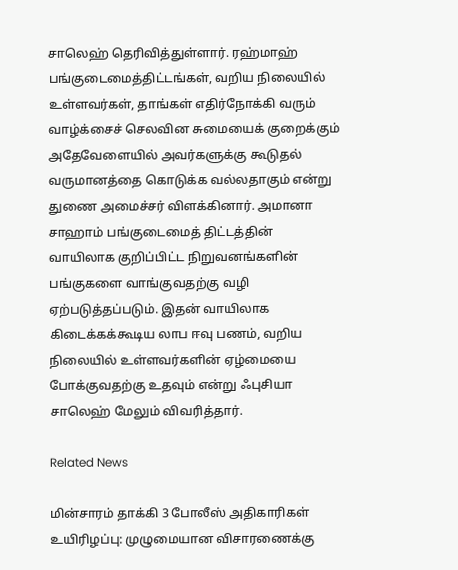சாலெஹ் தெரிவித்துள்ளார். ரஹ்மாஹ் பங்குடைமைத்திட்டங்கள், வறிய நிலையில் உள்ளவர்கள், தாங்கள் எதிர்நோக்கி வரும் வாழ்க்சைச் செலவின சுமையைக் குறைக்கும் அதேவேளையில் அவர்களுக்கு கூடுதல் வருமானத்தை கொடுக்க வல்லதாகும் என்று துணை அமைச்சர் விளக்கினார். அமானா சாஹாம் பங்குடைமைத் திட்டத்தின் வாயிலாக குறிப்பிட்ட நிறுவனங்களின் பங்குகளை வாங்குவதற்கு வழி ஏற்படுத்தப்படும். இதன் வாயிலாக கிடைக்கக்கூடிய லாப ஈவு பணம், வறிய நிலையில் உள்ளவர்களின் ஏழ்மையை போக்குவதற்கு உதவும் என்று ஃபுசியா சாலெஹ் மேலும் விவரித்தார்.

Related News

மின்சாரம் தாக்கி 3 போலீஸ் அதிகாரிகள் உயிரிழப்பு: முழுமையான விசாரணைக்கு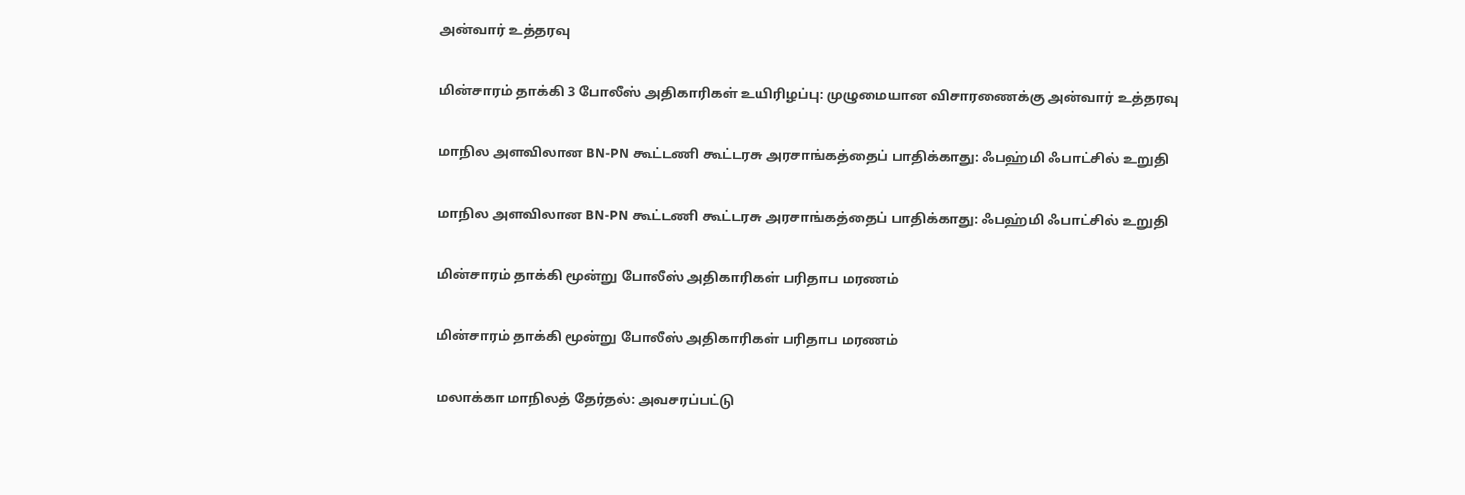அன்வார் உத்தரவு

மின்சாரம் தாக்கி 3 போலீஸ் அதிகாரிகள் உயிரிழப்பு: முழுமையான விசாரணைக்கு அன்வார் உத்தரவு

மாநில அளவிலான BN-PN கூட்டணி கூட்டரசு அரசாங்கத்தைப் பாதிக்காது: ஃபஹ்மி ஃபாட்சில் உறுதி

மாநில அளவிலான BN-PN கூட்டணி கூட்டரசு அரசாங்கத்தைப் பாதிக்காது: ஃபஹ்மி ஃபாட்சில் உறுதி

மின்சாரம் தாக்கி மூன்று போலீஸ் அதிகாரிகள் பரிதாப மரணம்

மின்சாரம் தாக்கி மூன்று போலீஸ் அதிகாரிகள் பரிதாப மரணம்

மலாக்கா மாநிலத் தேர்தல்: அவசரப்பட்டு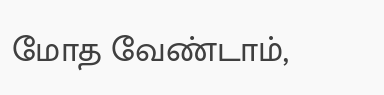மோத வேண்டாம்,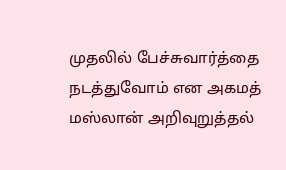முதலில் பேச்சுவார்த்தை நடத்துவோம் என அகமத் மஸ்லான் அறிவுறுத்தல்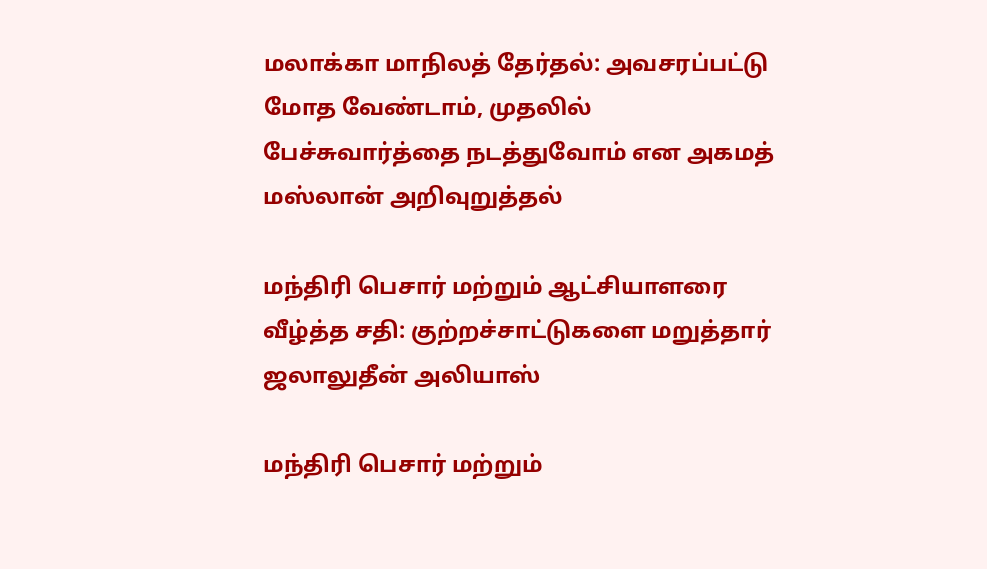மலாக்கா மாநிலத் தேர்தல்: அவசரப்பட்டு மோத வேண்டாம், முதலில் பேச்சுவார்த்தை நடத்துவோம் என அகமத் மஸ்லான் அறிவுறுத்தல்

மந்திரி பெசார் மற்றும் ஆட்சியாளரை வீழ்த்த சதி: குற்றச்சாட்டுகளை மறுத்தார் ஜலாலுதீன் அலியாஸ்

மந்திரி பெசார் மற்றும்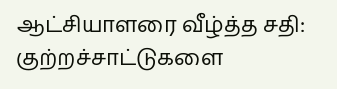ஆட்சியாளரை வீழ்த்த சதி: குற்றச்சாட்டுகளை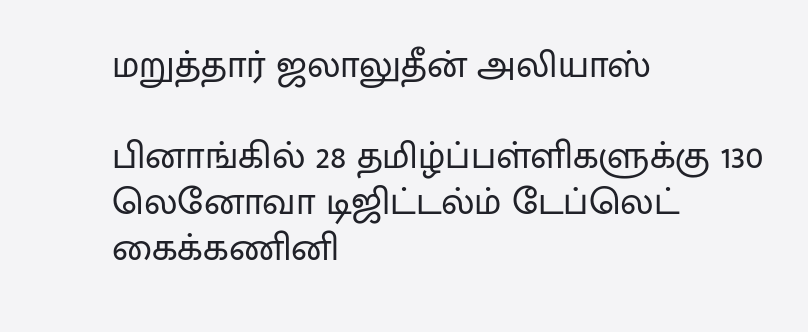மறுத்தார் ஜலாலுதீன் அலியாஸ்

பினாங்கில் 28 தமிழ்ப்பள்ளிகளுக்கு 130  லெனோவா டிஜிட்டல்ம் டேப்லெட் கைக்கணினி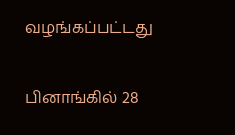வழங்கப்பட்டது

பினாங்கில் 28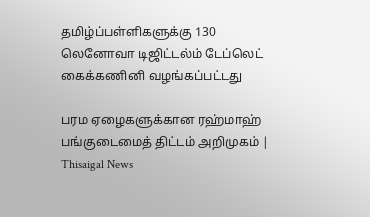தமிழ்ப்பள்ளிகளுக்கு 130 லெனோவா டிஜிட்டல்ம் டேப்லெட் கைக்கணினி வழங்கப்பட்டது

பரம ஏழைகளுக்கான ரஹ்மாஹ் பங்குடைமைத் திட்டம் அறிமுகம் | Thisaigal News